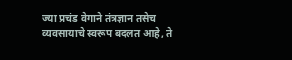ज्या प्रचंड वेगाने तंत्रज्ञान तसेच व्यवसायाचे स्वरूप बदलत आहे, ते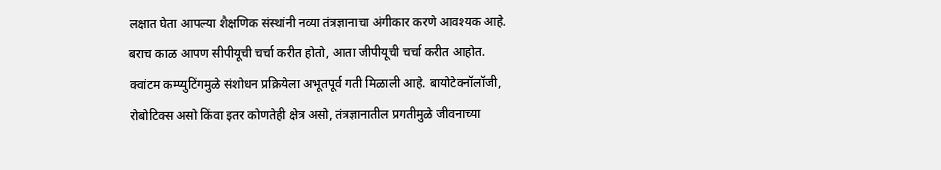लक्षात घेता आपल्या शैक्षणिक संस्थांनी नव्या तंत्रज्ञानाचा अंगीकार करणे आवश्यक आहे. बराच काळ आपण सीपीयूची चर्चा करीत होतो, आता जीपीयूची चर्चा करीत आहोत. क्वांटम कम्प्युटिंगमुळे संशोधन प्रक्रियेला अभूतपूर्व गती मिळाली आहे. बायोटेक्नॉलॉजी, रोबोटिक्स असो किंवा इतर कोणतेही क्षेत्र असो, तंत्रज्ञानातील प्रगतीमुळे जीवनाच्या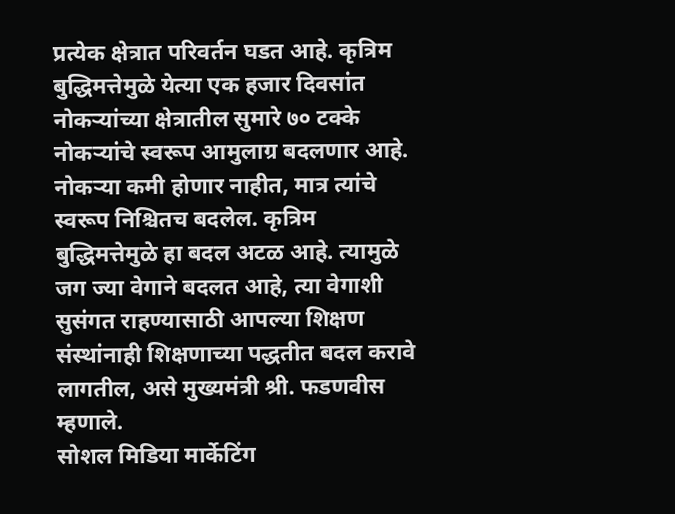प्रत्येक क्षेत्रात परिवर्तन घडत आहे. कृत्रिम बुद्धिमत्तेमुळे येत्या एक हजार दिवसांत नोकऱ्यांच्या क्षेत्रातील सुमारे ७० टक्के नोकऱ्यांचे स्वरूप आमुलाग्र बदलणार आहे. नोकऱ्या कमी होणार नाहीत, मात्र त्यांचे स्वरूप निश्चितच बदलेल. कृत्रिम बुद्धिमत्तेमुळे हा बदल अटळ आहे. त्यामुळे जग ज्या वेगाने बदलत आहे, त्या वेगाशी सुसंगत राहण्यासाठी आपल्या शिक्षण संस्थांनाही शिक्षणाच्या पद्धतीत बदल करावे लागतील, असे मुख्यमंत्री श्री. फडणवीस म्हणाले.
सोशल मिडिया मार्केटिंग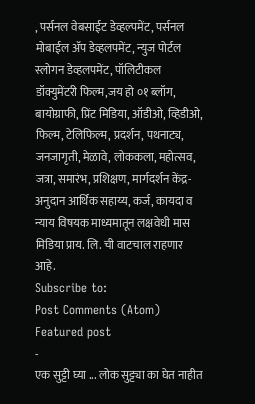, पर्सनल वेबसाईट डेव्हल्पमेंट, पर्सनल मोबाईल ॲप डेव्हलपमेंट, न्युज पोर्टल स्लोगन डेव्हलपमेंट, पॉलिटीकल डॉक्युमेंटरी फिल्म,जय हो ०१ ब्लॉग, बायोग्राफी, प्रिंट मिडिया, ऑडीओ, व्हिडीओ, फिल्म, टेलिफिल्म, प्रदर्शन, पथनाट्य, जनजागृती, मेळावे, लोककला, महोत्सव, जत्रा, समारंभ, प्रशिक्षण, मार्गदर्शन केंद्र-अनुदान आर्थिक सहाय्य, कर्ज, कायदा व न्याय विषयक माध्यमातून लक्षवेधी मास मिडिया प्राय. लि. ची वाटचाल राहणार आहे.
Subscribe to:
Post Comments (Atom)
Featured post
-
एक सुट्टी घ्या ... लोक सुट्ट्या का घेत नाहीत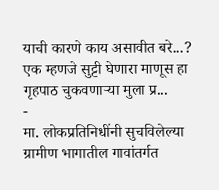याची कारणे काय असावीत बरे...? एक म्हणजे सुट्टी घेणारा माणूस हा गृहपाठ चुकवणाऱ्या मुला प्र...
-
मा. लोकप्रतिनिधींनी सुचविलेल्या ग्रामीण भागातील गावांतर्गत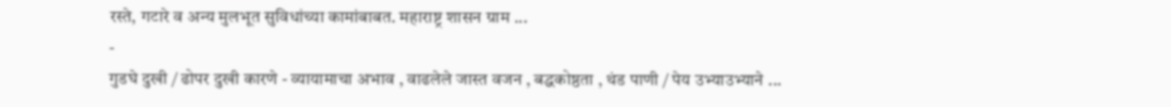रस्ते, गटारे व अन्य मुलभूत सुविधांच्या कामांबाबत. महाराष्ट्र शासन ग्राम ...
-
गुडघे दुखी / ढोपर दुखी कारणे - व्यायामाचा अभाव , वाढलेले जास्त वजन , बद्धकोष्ठता , थंड पाणी / पेय उभ्याउभ्याने ...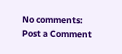No comments:
Post a Comment